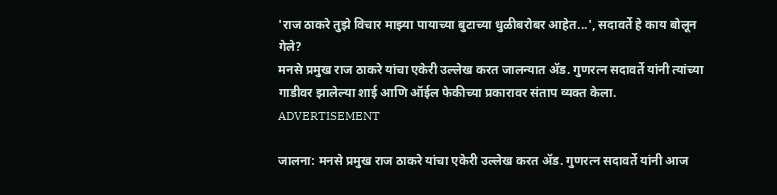'राज ठाकरे तुझे विचार माझ्या पायाच्या बुटाच्या धुळीबरोबर आहेत...', सदावर्ते हे काय बोलून गेले?
मनसे प्रमुख राज ठाकरे यांचा एकेरी उल्लेख करत जालन्यात ॲड. गुणरत्न सदावर्ते यांनी त्यांच्या गाडीवर झालेल्या शाई आणि ऑईल फेकीच्या प्रकारावर संताप व्यक्त केला.
ADVERTISEMENT

जालना: मनसे प्रमुख राज ठाकरे यांचा एकेरी उल्लेख करत ॲड. गुणरत्न सदावर्ते यांनी आज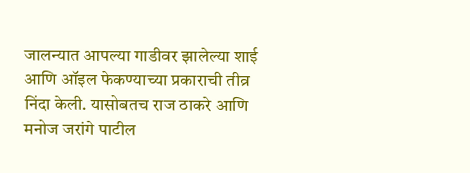जालन्यात आपल्या गाडीवर झालेल्या शाई आणि ऑइल फेकण्याच्या प्रकाराची तीव्र निंदा केली. यासोबतच राज ठाकरे आणि मनोज जरांगे पाटील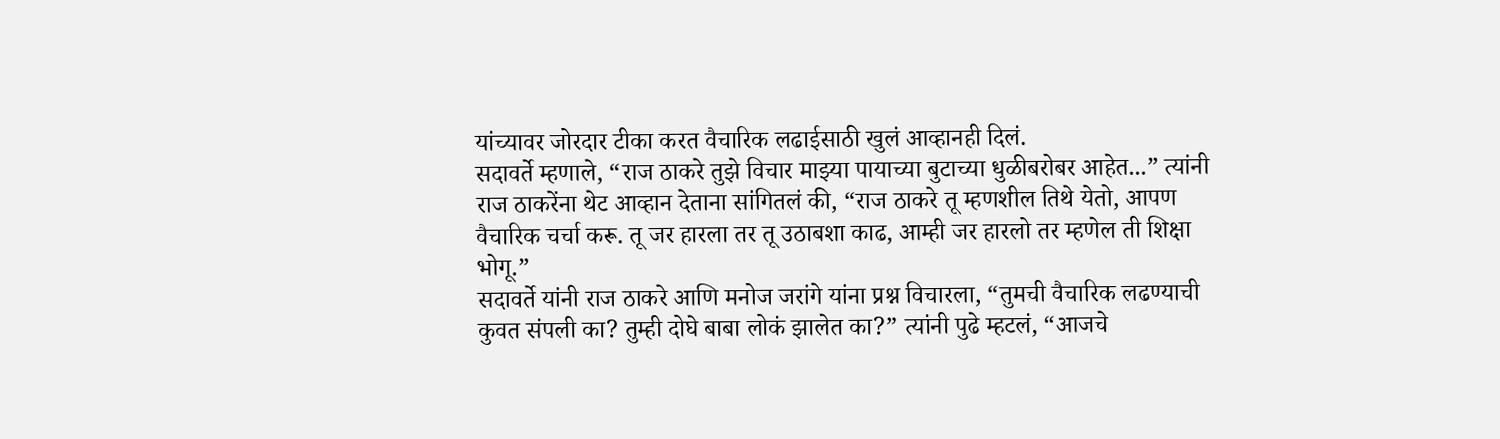यांच्यावर जोरदार टीका करत वैचारिक लढाईसाठी खुलं आव्हानही दिलं.
सदावर्ते म्हणाले, “राज ठाकरे तुझे विचार माझ्या पायाच्या बुटाच्या धुळीबरोबर आहेत...” त्यांनी राज ठाकरेंना थेट आव्हान देताना सांगितलं की, “राज ठाकरे तू म्हणशील तिथे येतो, आपण वैचारिक चर्चा करू. तू जर हारला तर तू उठाबशा काढ, आम्ही जर हारलो तर म्हणेल ती शिक्षा भोगू.”
सदावर्ते यांनी राज ठाकरे आणि मनोज जरांगे यांना प्रश्न विचारला, “तुमची वैचारिक लढण्याची कुवत संपली का? तुम्ही दोघे बाबा लोकं झालेत का?” त्यांनी पुढे म्हटलं, “आजचे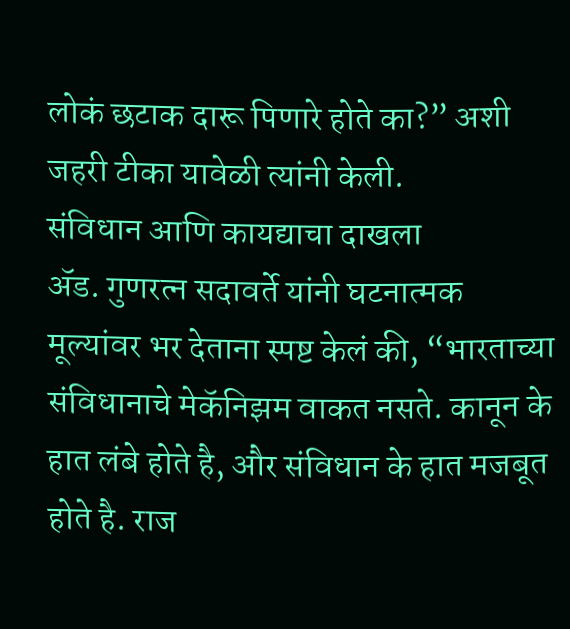लोकं छटाक दारू पिणारे होते का?” अशी जहरी टीका यावेळी त्यांनी केली.
संविधान आणि कायद्याचा दाखला
ॲड. गुणरत्न सदावर्ते यांनी घटनात्मक मूल्यांवर भर देताना स्पष्ट केलं की, “भारताच्या संविधानाचे मेकॅनिझम वाकत नसते. कानून के हात लंबे होते है, और संविधान के हात मजबूत होते है. राज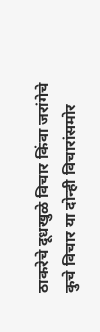ठाकरेचे दूधखुळे विचार किंवा जरांगेचे कुचे विचार या दोन्ही विचारांसमोर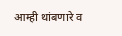आम्ही थांबणारे व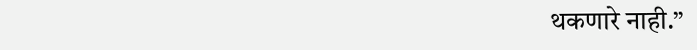थकणारे नाही.”